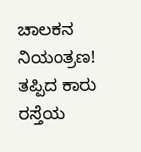ಚಾಲಕನ ನಿಯಂತ್ರಣ! ತಪ್ಪಿದ ಕಾರು ರಸ್ತೆಯ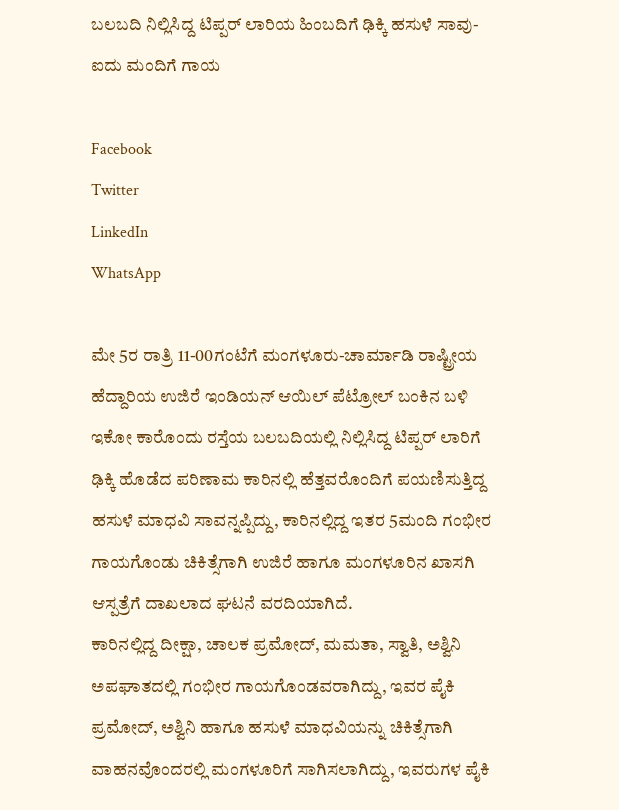ಬಲಬದಿ ನಿಲ್ಲಿಸಿದ್ದ ಟಿಪ್ಪರ್ ಲಾರಿಯ ಹಿಂಬದಿಗೆ ಢಿಕ್ಕಿ ಹಸುಳೆ ಸಾವು-ಐದು ಮಂದಿಗೆ ಗಾಯ

Facebook
Twitter
LinkedIn
WhatsApp

ಮೇ 5ರ ರಾತ್ರಿ 11-00ಗಂಟೆಗೆ ಮಂಗಳೂರು-ಚಾರ್ಮಾಡಿ ರಾಷ್ಟ್ರೀಯ ಹೆದ್ದಾರಿಯ ಉಜಿರೆ ಇಂಡಿಯನ್ ಆಯಿಲ್ ಪೆಟ್ರೋಲ್ ಬಂಕಿನ ಬಳಿ ಇಕೋ ಕಾರೊಂದು ರಸ್ತೆಯ ಬಲಬದಿಯಲ್ಲಿ‌ ನಿಲ್ಲಿಸಿದ್ದ ಟಿಪ್ಪರ್ ಲಾರಿಗೆ ಢಿಕ್ಕಿ ಹೊಡೆದ ಪರಿಣಾಮ ಕಾರಿನಲ್ಲಿ ಹೆತ್ತವರೊಂದಿಗೆ ಪಯಣಿಸುತ್ತಿದ್ದ ಹಸುಳೆ ಮಾಧವಿ ಸಾವನ್ನಪ್ಪಿದ್ದು, ಕಾರಿನಲ್ಲಿದ್ದ ಇತರ 5ಮಂದಿ ಗಂಭೀರ ಗಾಯಗೊಂಡು ಚಿಕಿತ್ಸೆಗಾಗಿ ಉಜಿರೆ ಹಾಗೂ ಮಂಗಳೂರಿನ ಖಾಸಗಿ ಆಸ್ಪತ್ರೆಗೆ ದಾಖಲಾದ ಘಟನೆ ವರದಿಯಾಗಿದೆ.
ಕಾರಿನಲ್ಲಿದ್ದ ದೀಕ್ಷಾ, ಚಾಲಕ ಪ್ರಮೋದ್, ಮಮತಾ, ಸ್ವಾತಿ, ಅಶ್ವಿನಿ ಅಪಘಾತದಲ್ಲಿ ಗಂಭೀರ ಗಾಯಗೊಂಡವರಾಗಿದ್ದು, ಇವರ ಪೈಕಿ ಪ್ರಮೋದ್, ಅಶ್ವಿನಿ ಹಾಗೂ ಹಸುಳೆ ಮಾಧವಿಯನ್ನು ಚಿಕಿತ್ಸೆಗಾಗಿ ವಾಹನವೊಂದರಲ್ಲಿ ಮಂಗಳೂರಿಗೆ ಸಾಗಿಸಲಾಗಿದ್ದು, ಇವರುಗಳ ಪೈಕಿ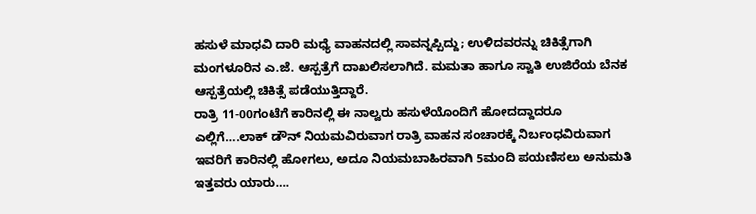ಹಸುಳೆ ಮಾಧವಿ ದಾರಿ ಮಧ್ಯೆ ವಾಹನದಲ್ಲಿ ಸಾವನ್ನಪ್ಪಿದ್ದು; ಉಳಿದವರನ್ನು ಚಿಕಿತ್ಸೆಗಾಗಿ ಮಂಗಳೂರಿನ ಎ.ಜೆ. ಆಸ್ಪತ್ರೆಗೆ ದಾಖಲಿಸಲಾಗಿದೆ. ಮಮತಾ ಹಾಗೂ ಸ್ವಾತಿ ಉಜಿರೆಯ ಬೆನಕ ಆಸ್ಪತ್ರೆಯಲ್ಲಿ ಚಿಕಿತ್ಸೆ ಪಡೆಯುತ್ತಿದ್ದಾರೆ.
ರಾತ್ರಿ 11-00ಗಂಟೆಗೆ ಕಾರಿನಲ್ಲಿ ಈ ನಾಲ್ವರು ಹಸುಳೆಯೊಂದಿಗೆ ಹೋದದ್ದಾದರೂ ಎಲ್ಲಿಗೆ….ಲಾಕ್ ಡೌನ್ ನಿಯಮವಿರುವಾಗ ರಾತ್ರಿ ವಾಹನ ಸಂಚಾರಕ್ಕೆ ನಿರ್ಬಂಧವಿರುವಾಗ ಇವರಿಗೆ ಕಾರಿನಲ್ಲಿ ಹೋಗಲು, ಅದೂ ನಿಯಮಬಾಹಿರವಾಗಿ 5ಮಂದಿ‌ ಪಯಣಿಸಲು ಅನುಮತಿ ಇತ್ತವರು ಯಾರು….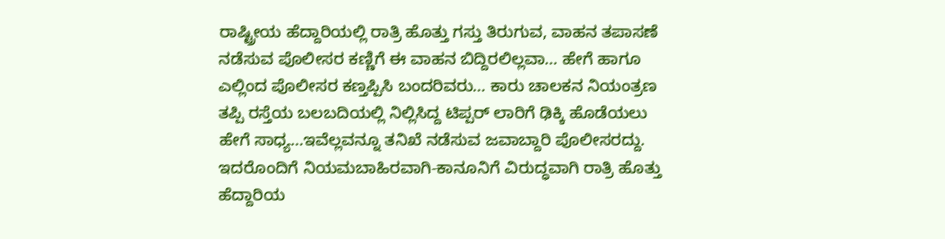ರಾಷ್ಟ್ರೀಯ ಹೆದ್ದಾರಿಯಲ್ಲಿ ರಾತ್ರಿ ಹೊತ್ತು ಗಸ್ತು ತಿರುಗುವ, ವಾಹನ ತಪಾಸಣೆ ನಡೆಸುವ ಪೊಲೀಸರ ಕಣ್ಣಿಗೆ ಈ ವಾಹನ ಬಿದ್ದಿರಲಿಲ್ಲವಾ… ಹೇಗೆ ಹಾಗೂ ಎಲ್ಲಿಂದ ಪೊಲೀಸರ ಕಣ್ತಪ್ಪಿಸಿ ಬಂದರಿವರು… ಕಾರು ಚಾಲಕನ ನಿಯಂತ್ರಣ ತಪ್ಪಿ ರಸ್ತೆಯ ಬಲಬದಿಯಲ್ಲಿ ನಿಲ್ಲಿಸಿದ್ದ ಟಿಪ್ಪರ್ ಲಾರಿಗೆ ಢಿಕ್ಕಿ ಹೊಡೆಯಲು ಹೇಗೆ ಸಾಧ್ಯ…ಇವೆಲ್ಲವನ್ನೂ ತನಿಖೆ ನಡೆಸುವ ಜವಾಬ್ದಾರಿ‌ ಪೊಲೀಸರದ್ದು. ಇದರೊಂದಿಗೆ ನಿಯಮಬಾಹಿರವಾಗಿ-ಕಾನೂನಿಗೆ ವಿರುದ್ಧವಾಗಿ ರಾತ್ರಿ ಹೊತ್ತು ಹೆದ್ದಾರಿಯ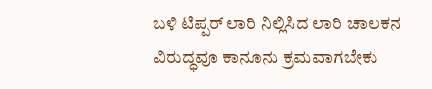ಬಳಿ ಟಿಪ್ಪರ್ ಲಾರಿ ನಿಲ್ಲಿಸಿದ ಲಾರಿ ಚಾಲಕನ ವಿರುದ್ಧವೂ ಕಾನೂನು ಕ್ರಮವಾಗಬೇಕು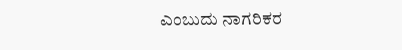ಎಂಬುದು ನಾಗರಿಕರ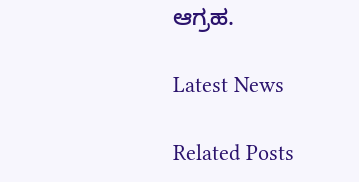ಆಗ್ರಹ.

Latest News

Related Posts